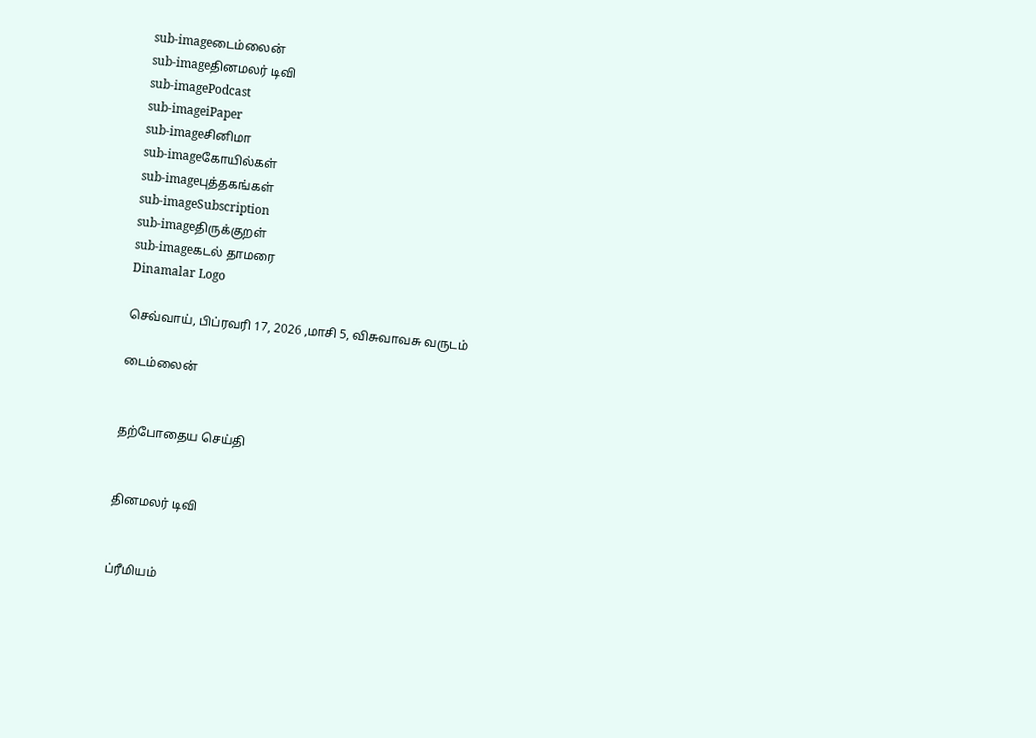sub-imageடைம்லைன்
sub-imageதினமலர் டிவி
sub-imagePodcast
sub-imageiPaper
sub-imageசினிமா
sub-imageகோயில்கள்
sub-imageபுத்தகங்கள்
sub-imageSubscription
sub-imageதிருக்குறள்
sub-imageகடல் தாமரை
Dinamalar Logo

செவ்வாய், பிப்ரவரி 17, 2026 ,மாசி 5, விசுவாவசு வருடம்

டைம்லைன்


தற்போதைய செய்தி


தினமலர் டிவி


ப்ரீமியம்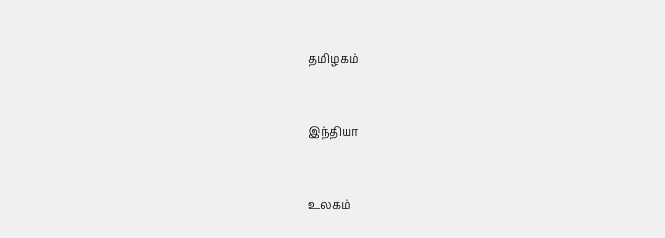தமிழகம்


இந்தியா


உலகம்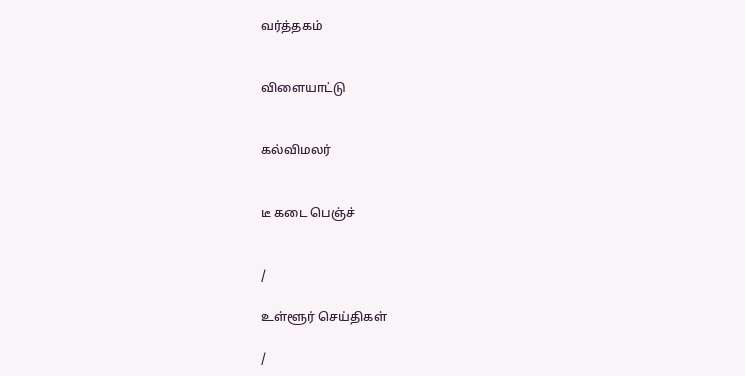வர்த்தகம்


விளையாட்டு


கல்விமலர்


டீ கடை பெஞ்ச்


/

உள்ளூர் செய்திகள்

/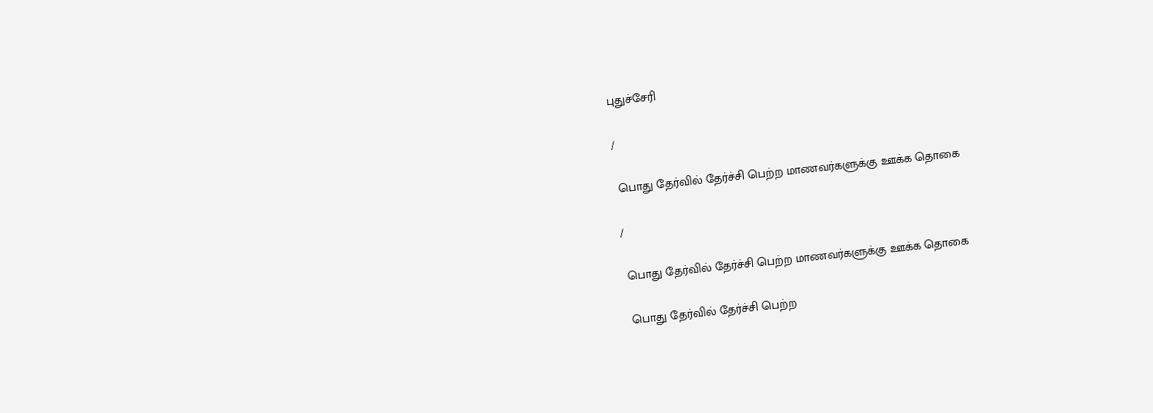புதுச்சேரி

/

 பொது தேர்வில் தேர்ச்சி பெற்ற மாணவர்களுக்கு ஊக்க தொகை

/

 பொது தேர்வில் தேர்ச்சி பெற்ற மாணவர்களுக்கு ஊக்க தொகை

 பொது தேர்வில் தேர்ச்சி பெற்ற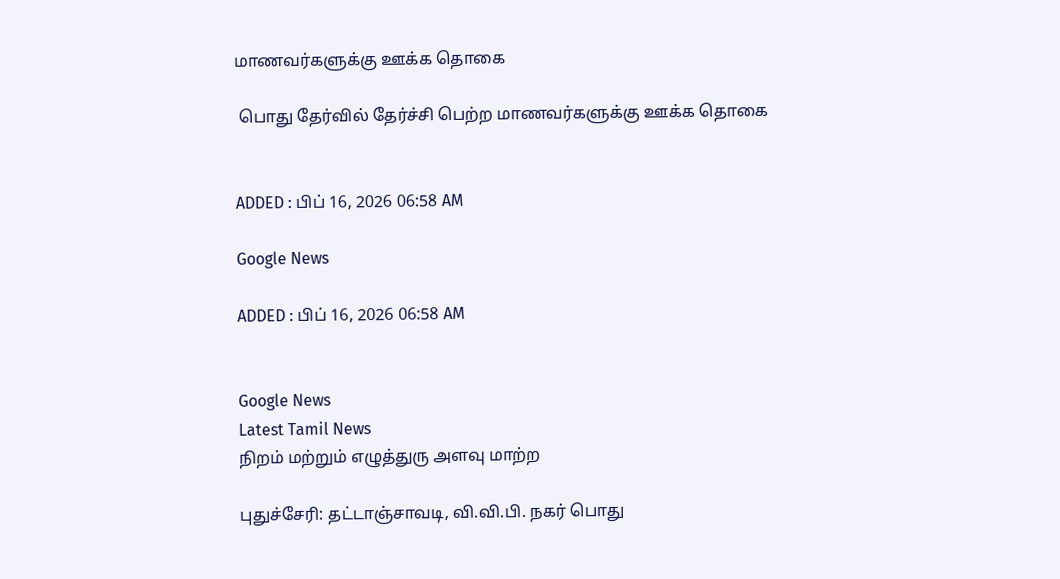மாணவர்களுக்கு ஊக்க தொகை

 பொது தேர்வில் தேர்ச்சி பெற்ற மாணவர்களுக்கு ஊக்க தொகை


ADDED : பிப் 16, 2026 06:58 AM

Google News

ADDED : பிப் 16, 2026 06:58 AM


Google News
Latest Tamil News
நிறம் மற்றும் எழுத்துரு அளவு மாற்ற

புதுச்சேரி: தட்டாஞ்சாவடி, வி.வி.பி. நகர் பொது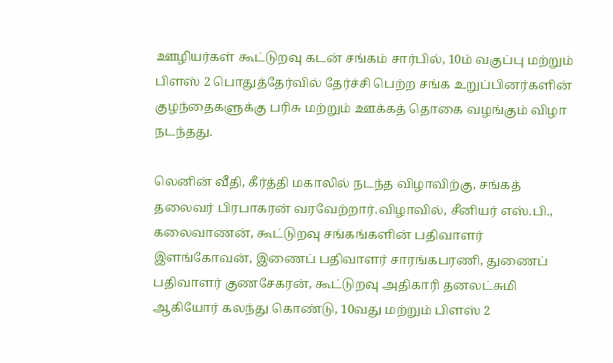ஊழியர்கள் கூட்டுறவு கடன் சங்கம் சார்பில், 10ம் வகுப்பு மற்றும் பிளஸ் 2 பொதுத்தேர்வில் தேர்ச்சி பெற்ற சங்க உறுப்பினர்களின் குழந்தைகளுக்கு பரிசு மற்றும் ஊக்கத் தொகை வழங்கும் விழா நடந்தது.

லெனின் வீதி, கீர்த்தி மகாலில் நடந்த விழாவிற்கு, சங்கத் தலைவர் பிரபாகரன் வரவேற்றார்.விழாவில், சீனியர் எஸ்.பி., கலைவாணன், கூட்டுறவு சங்கங்களின் பதிவாளர் இளங்கோவன், இணைப் பதிவாளர் சாரங்கபரணி, துணைப் பதிவாளர் குணசேகரன், கூட்டுறவு அதிகாரி தனலட்சுமி ஆகியோர் கலந்து கொண்டு, 10வது மற்றும் பிளஸ் 2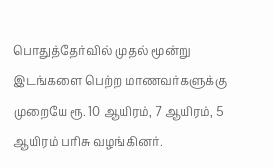பொதுத்தேர்வில் முதல் மூன்று இடங்களை பெற்ற மாணவர்களுக்கு முறையே ரூ. 10 ஆயிரம், 7 ஆயிரம், 5 ஆயிரம் பரிசு வழங்கினர்.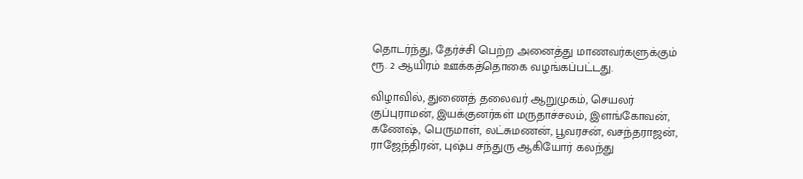தொடர்ந்து, தேர்ச்சி பெற்ற அனைத்து மாணவர்களுக்கும் ரூ. 2 ஆயிரம் ஊக்கத்தொகை வழங்கப்பட்டது.

விழாவில், துணைத் தலைவர் ஆறுமுகம், செயலர் குப்புராமன், இயக்குனர்கள் மருதாச்சலம், இளங்கோவன், கணேஷ், பெருமாள், லட்சுமணன், பூவரசன், வசந்தராஜன், ராஜேந்திரன், புஷ்ப சந்துரு ஆகியோர் கலந்து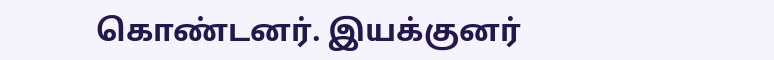கொண்டனர். இயக்குனர்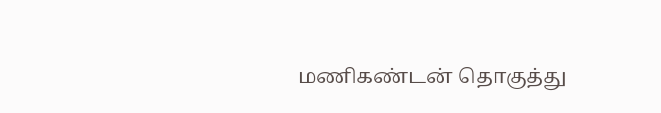மணிகண்டன் தொகுத்து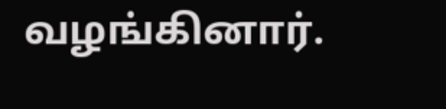வழங்கினார்.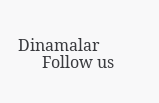Dinamalar
      Follow us